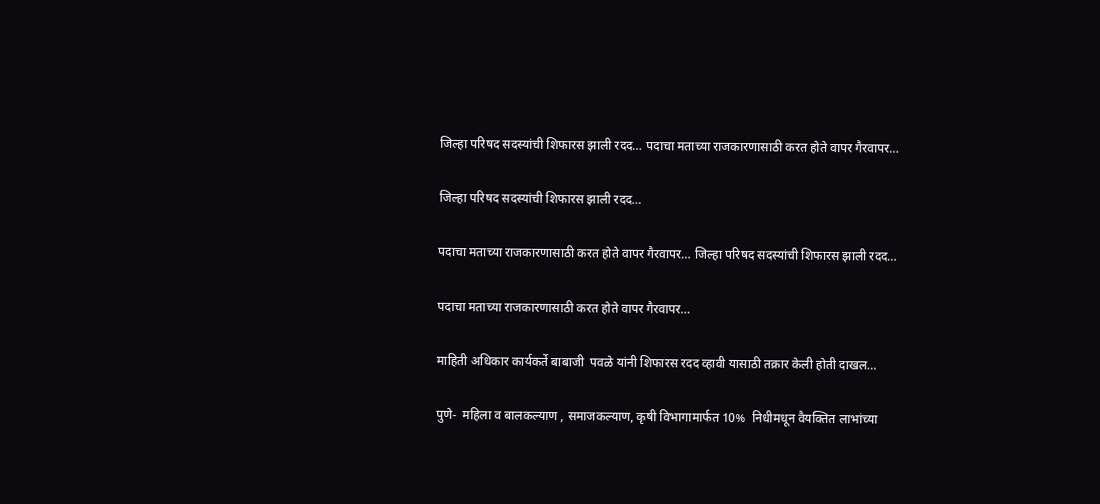जिल्हा परिषद सदस्यांची शिफारस झाली रदद… पदाचा मताच्या राजकारणासाठी करत होते वापर गैरवापर…

जिल्हा परिषद सदस्यांची शिफारस झाली रदद…

पदाचा मताच्या राजकारणासाठी करत होते वापर गैरवापर… जिल्हा परिषद सदस्यांची शिफारस झाली रदद…

पदाचा मताच्या राजकारणासाठी करत होते वापर गैरवापर…

माहिती अधिकार कार्यकर्ते बाबाजी  पवळे यांनी शिफारस रदद व्हावी यासाठी तक्रार केली होती दाखल…

पुणे-  महिला व बालकल्याण , समाजकल्याण, कृषी विभागामार्फत 10%  निधीमधून वैयक्तित लाभांच्या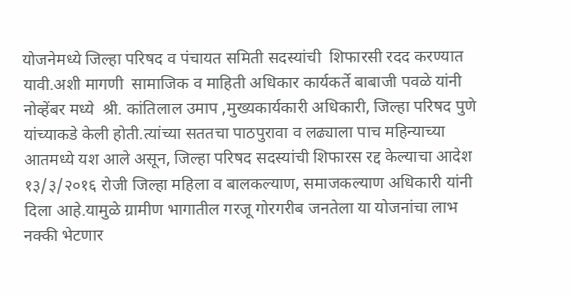योजनेमध्ये जिल्हा परिषद व पंचायत समिती सदस्यांची  शिफारसी रदद करण्यात यावी.अशी मागणी  सामाजिक व माहिती अधिकार कार्यकर्ते बाबाजी पवळे यांनी नोव्हेंबर मध्ये  श्री. कांतिलाल उमाप ,मुख्यकार्यकारी अधिकारी, जिल्हा परिषद पुणे यांच्याकडे केली होती.त्यांच्या सततचा पाठपुरावा व लढ्याला पाच महिन्याच्या आतमध्ये यश आले असून, जिल्हा परिषद सदस्यांची शिफारस रद्द केल्याचा आदेश १३/३/२०१६ रोजी जिल्हा महिला व बालकल्याण, समाजकल्याण अधिकारी यांनी दिला आहे.यामुळे ग्रामीण भागातील गरजू गोरगरीब जनतेला या योजनांचा लाभ नक्की भेटणार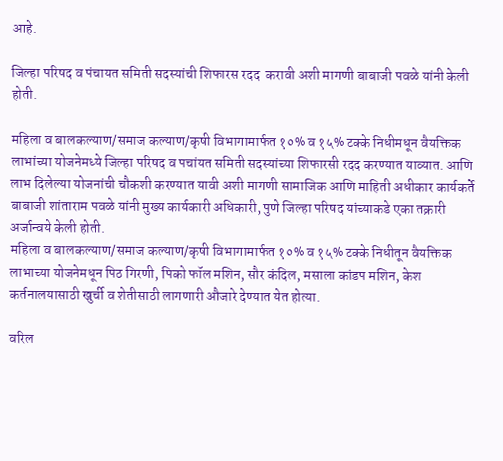आहे.

जिल्हा परिषद व पंचायत समिती सदस्यांची शिफारस रदद  करावी अशी मागणी बाबाजी पवळे यांनी केली होती.

महिला व बालकल्याण/समाज कल्याण/कृषी विभागामार्फत १०% व १५% टक्के निधीमधून वैयक्तिक लाभांच्या योजनेमध्ये जिल्हा परिषद व पचांयत समिती सदस्यांच्या शिफारसी रदद करण्यात याव्यात. आणि लाभ दिलेल्या योजनांची चौकशी करण्यात यावी अशी मागणी सामाजिक आणि माहिती अधीकार कार्यकर्ते बाबाजी शांताराम पवळे यांनी मुख्य कार्यकारी अधिकारी, पुणे जिल्हा परिषद यांच्याकडे एका तक्रारी अर्जान्वये केली होती.
महिला व बालकल्याण/समाज कल्याण/कृषी विभागामार्फत १०% व १५% टक्के निधीतून वैयक्तिक लाभाच्या योजनेमधून पिठ गिरणी, पिको फॉल मशिन, सौर कंदिल, मसाला कांडप मशिन, केश कर्तनालयासाठी खुर्ची व शेतीसाठी लागणारी औजारे देण्यात येत होत्या.

वरिल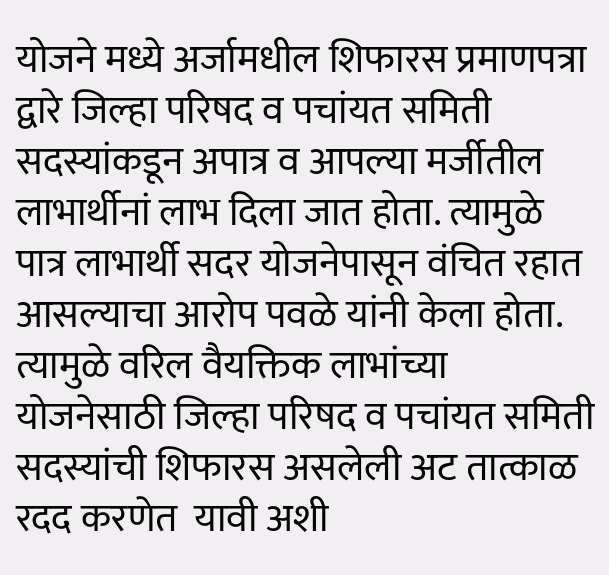योजने मध्ये अर्जामधील शिफारस प्रमाणपत्रा द्वारे जिल्हा परिषद व पचांयत समिती सदस्यांकडून अपात्र व आपल्या मर्जीतील लाभार्थीनां लाभ दिला जात होता. त्यामुळे पात्र लाभार्थी सदर योजनेपासून वंचित रहात आसल्याचा आरोप पवळे यांनी केला होता. त्यामुळे वरिल वैयक्तिक लाभांच्या योजनेसाठी जिल्हा परिषद व पचांयत समिती सदस्यांची शिफारस असलेली अट तात्काळ रदद करणेत  यावी अशी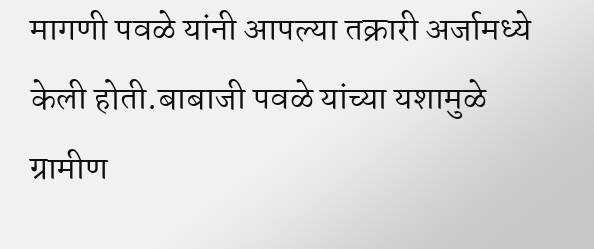मागणी पवळे यांनी आपल्या तक्रारी अर्जामध्ये केली होती.बाबाजी पवळे यांच्या यशामुळे ग्रामीण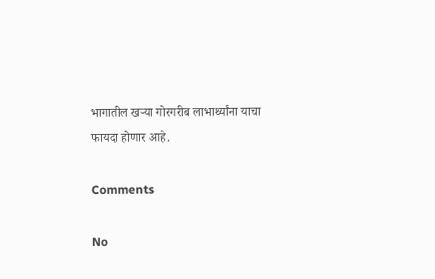भागातील खर्‍या गोरगरीब लाभार्थ्यांना याचा फायदा होणार आहे.

Comments

No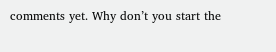comments yet. Why don’t you start the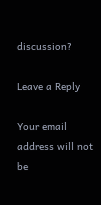discussion?

Leave a Reply

Your email address will not be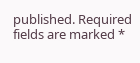published. Required fields are marked *